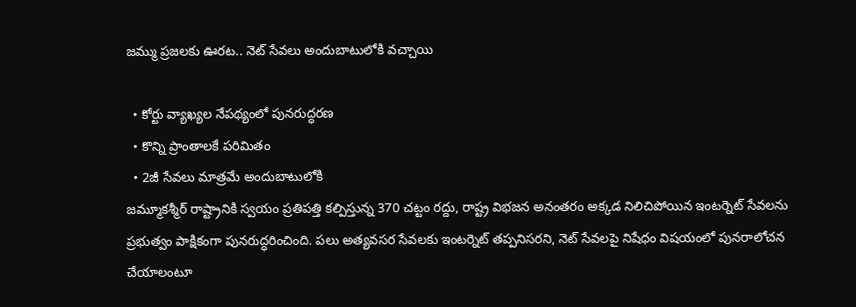జమ్ము ప్రజలకు ఊరట.. నెట్‌ సేవలు అందుబాటులోకి వచ్చాయి

  • కోర్టు వ్యాఖ్యల నేపథ్యంలో పునరుద్ధరణ
  • కొన్ని ప్రాంతాలకే పరిమితం
  • 2జీ సేవలు మాత్రమే అందుబాటులోకి
జమ్మూకశ్మీర్ రాష్ట్రానికి స్వయం ప్రతిపత్తి కల్పిస్తున్న 370 చట్టం రద్దు, రాష్ట్ర విభజన అనంతరం అక్కడ నిలిచిపోయిన ఇంటర్నెట్‌ సేవలను ప్రభుత్వం పాక్షికంగా పునరుద్ధరించింది. పలు అత్యవసర సేవలకు ఇంటర్నెట్‌ తప్పనిసరని, నెట్‌ సేవలపై నిషేధం విషయంలో పునరాలోచన చేయాలంటూ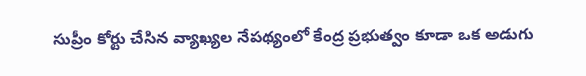సుప్రీం కోర్టు చేసిన వ్యాఖ్యల నేపథ్యంలో కేంద్ర ప్రభుత్వం కూడా ఒక అడుగు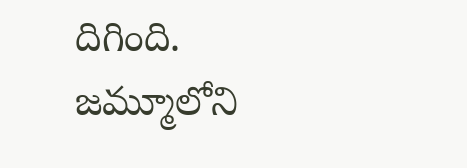దిగింది. జమ్మూలోని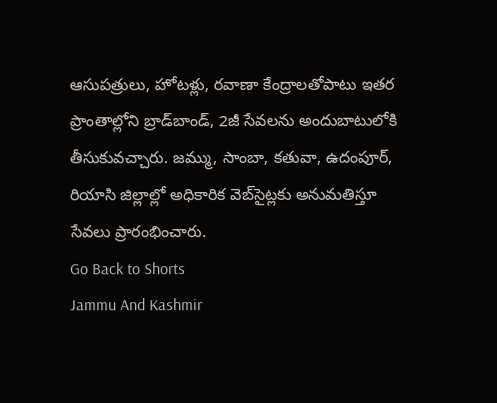ఆసుపత్రులు, హోటళ్లు, రవాణా కేంద్రాలతోపాటు ఇతర ప్రాంతాల్లోని బ్రాడ్‌బాండ్‌, 2జీ సేవలను అందుబాటులోకి తీసుకువచ్చారు. జమ్ము, సాంబా, కతువా, ఉదంపూర్‌, రియాసి జిల్లాల్లో అధికారిక వెబ్‌సైట్లకు అనుమతిస్తూ సేవలు ప్రారంభించారు.
Go Back to Shorts
Jammu And Kashmir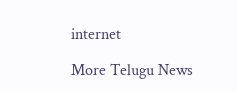internet

More Telugu News